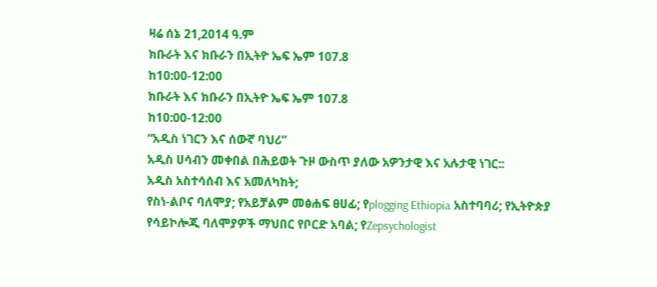ዛሬ ሰኔ 21,2014 ዓ.ም
ክቡራት እና ክቡራን በኢትዮ ኤፍ ኤም 107.8
ከ10:00-12:00
ክቡራት እና ክቡራን በኢትዮ ኤፍ ኤም 107.8
ከ10:00-12:00
“አዲስ ነገርን እና ሰውኛ ባህሪ”
አዲስ ሀሳብን መቀበል በሕይወት ጉዞ ውስጥ ያለው አዎንታዊ እና አሉታዊ ነገር::
አዲስ አስተሳሰብ እና አመለካከት;
የስነ-ልቦና ባለሞያ; የአይቻልም መፅሐፍ ፀሀፊ; የplogging Ethiopia አስተባባሪ; የኢትዮጵያ የሳይኮሎጂ ባለሞያዎች ማህበር የቦርድ አባል; የZepsychologist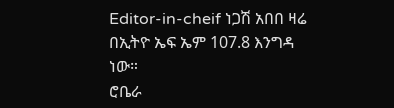Editor-in-cheif ነጋሽ አበበ ዛሬ በኢትዮ ኤፍ ኤም 107.8 እንግዳ ነው።
ሮቤራ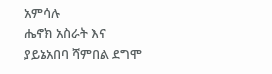አምሳሉ
ሔኖክ አስራት እና
ያይኔአበባ ሻምበል ደግሞ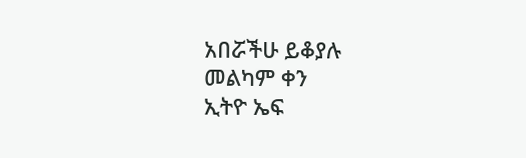አበሯችሁ ይቆያሉ
መልካም ቀን
ኢትዮ ኤፍ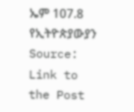ኤም 107.8
የኢትዮጵያውያን
Source: Link to the Post